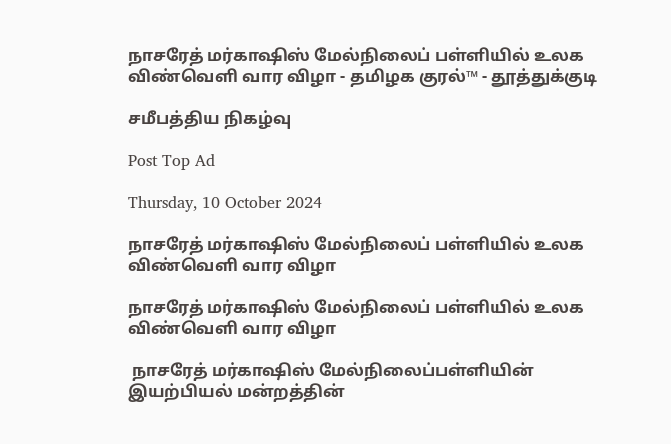நாசரேத் மர்காஷிஸ் மேல்நிலைப் பள்ளியில் உலக விண்வெளி வார விழா - தமிழக குரல்™ - தூத்துக்குடி

சமீபத்திய நிகழ்வு

Post Top Ad

Thursday, 10 October 2024

நாசரேத் மர்காஷிஸ் மேல்நிலைப் பள்ளியில் உலக விண்வெளி வார விழா

நாசரேத் மர்காஷிஸ் மேல்நிலைப் பள்ளியில் உலக விண்வெளி வார விழா

 நாசரேத் மர்காஷிஸ் மேல்நிலைப்பள்ளியின் இயற்பியல் மன்றத்தின்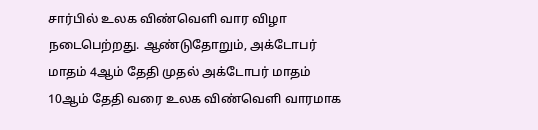சார்பில் உலக விண்வெளி வார விழா நடைபெற்றது. ஆண்டுதோறும், அக்டோபர் மாதம் 4ஆம் தேதி முதல் அக்டோபர் மாதம் 10ஆம் தேதி வரை உலக விண்வெளி வாரமாக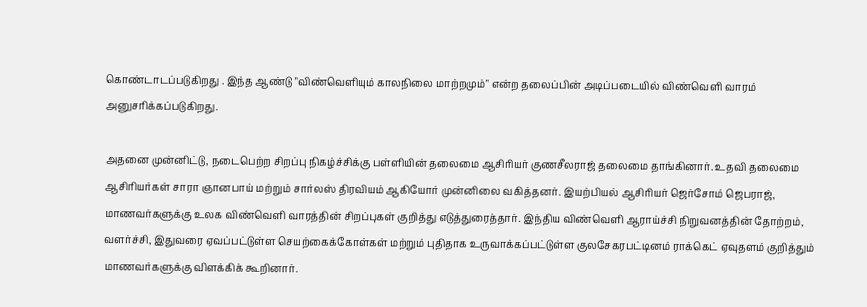கொண்டாடப்படுகிறது . இந்த ஆண்டு "விண்வெளியும் காலநிலை மாற்றமும்" என்ற தலைப்பின் அடிப்படையில் விண்வெளி வாரம் அனுசரிக்கப்படுகிறது.

அதனை முன்னிட்டு, நடைபெற்ற சிறப்பு நிகழ்ச்சிக்கு பள்ளியின் தலைமை ஆசிரியர் குணசீலராஜ் தலைமை தாங்கினார். உதவி தலைமை ஆசிரியர்கள் சாரா ஞானபாய் மற்றும் சார்லஸ் திரவியம் ஆகியோர் முன்னிலை வகித்தனர். இயற்பியல் ஆசிரியர் ஜெர்சோம் ஜெபராஜ், மாணவர்களுக்கு உலக விண்வெளி வாரத்தின் சிறப்புகள் குறித்து எடுத்துரைத்தார். இந்திய விண்வெளி ஆராய்ச்சி நிறுவனத்தின் தோற்றம், வளர்ச்சி, இதுவரை ஏவப்பட்டுள்ள செயற்கைக்கோள்கள் மற்றும் புதிதாக உருவாக்கப்பட்டுள்ள குலசேகரபட்டினம் ராக்கெட் ஏவுதளம் குறித்தும் மாணவர்களுக்கு விளக்கிக் கூறினார்.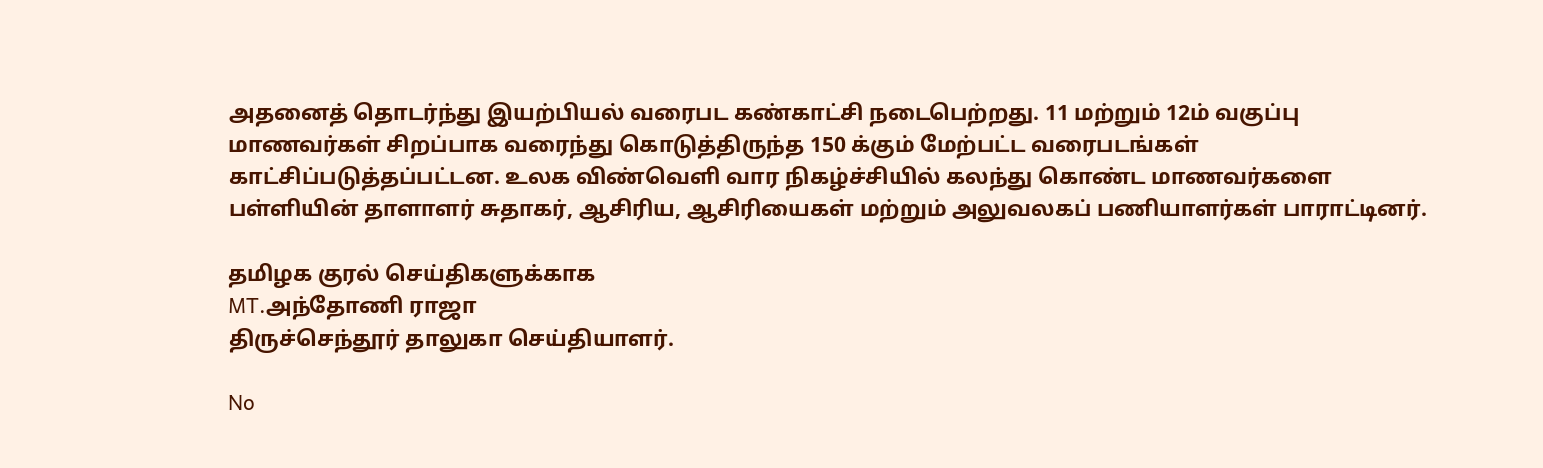அதனைத் தொடர்ந்து இயற்பியல் வரைபட கண்காட்சி நடைபெற்றது. 11 மற்றும் 12ம் வகுப்பு மாணவர்கள் சிறப்பாக வரைந்து கொடுத்திருந்த 150 க்கும் மேற்பட்ட வரைபடங்கள் காட்சிப்படுத்தப்பட்டன. உலக விண்வெளி வார நிகழ்ச்சியில் கலந்து கொண்ட மாணவர்களை பள்ளியின் தாளாளர் சுதாகர், ஆசிரிய, ஆசிரியைகள் மற்றும் அலுவலகப் பணியாளர்கள் பாராட்டினர்.

தமிழக குரல் செய்திகளுக்காக
MT.அந்தோணி ராஜா
திருச்செந்தூர் தாலுகா செய்தியாளர்.

No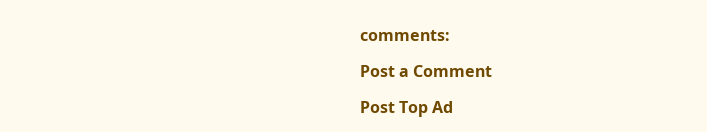comments:

Post a Comment

Post Top Ad